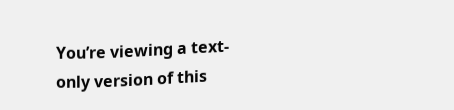You’re viewing a text-only version of this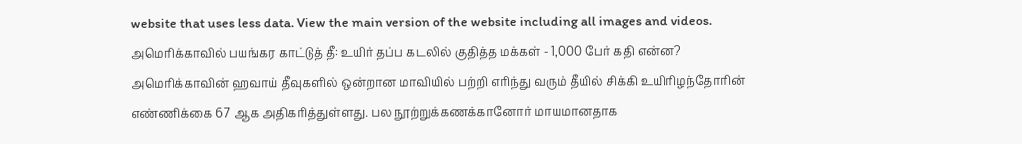website that uses less data. View the main version of the website including all images and videos.
அமெரிக்காவில் பயங்கர காட்டுத் தீ: உயிர் தப்ப கடலில் குதித்த மக்கள் - 1,000 பேர் கதி என்ன?
அமெரிக்காவின் ஹவாய் தீவுகளில் ஒன்றான மாவியில் பற்றி எரிந்து வரும் தீயில் சிக்கி உயிரிழந்தோரின் எண்ணிக்கை 67 ஆக அதிகரித்துள்ளது. பல நூற்றுக்கணக்கானோர் மாயமானதாக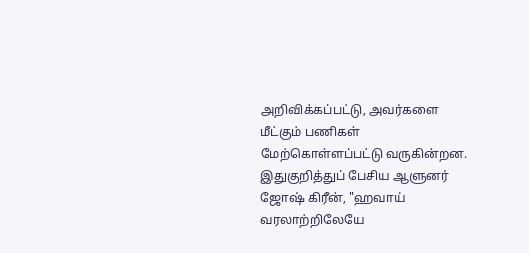அறிவிக்கப்பட்டு, அவர்களை மீட்கும் பணிகள் மேற்கொள்ளப்பட்டு வருகின்றன.
இதுகுறித்துப் பேசிய ஆளுனர் ஜோஷ் கிரீன், "ஹவாய் வரலாற்றிலேயே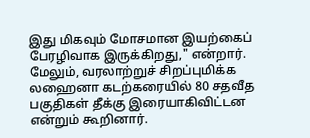இது மிகவும் மோசமான இயற்கைப் பேரழிவாக இருக்கிறது," என்றார்.
மேலும், வரலாற்றுச் சிறப்புமிக்க லஹைனா கடற்கரையில் 80 சதவீத பகுதிகள் தீக்கு இரையாகிவிட்டன என்றும் கூறினார்.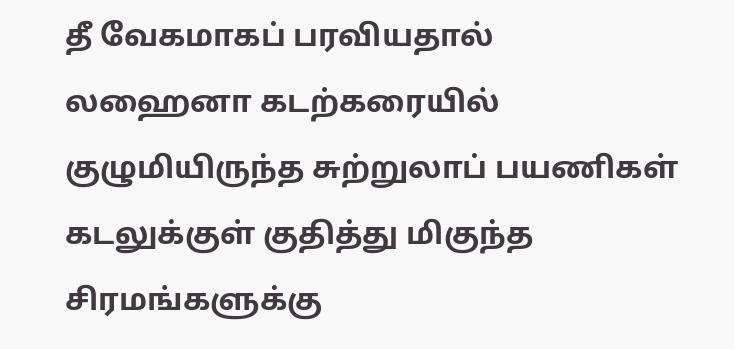தீ வேகமாகப் பரவியதால் லஹைனா கடற்கரையில் குழுமியிருந்த சுற்றுலாப் பயணிகள் கடலுக்குள் குதித்து மிகுந்த சிரமங்களுக்கு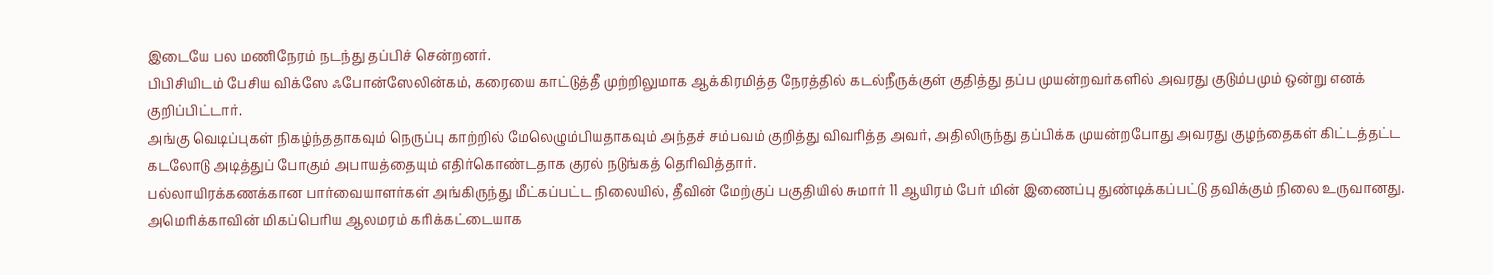இடையே பல மணிநேரம் நடந்து தப்பிச் சென்றனர்.
பிபிசியிடம் பேசிய விக்ஸே ஃபோன்ஸேலின்கம், கரையை காட்டுத்தீ முற்றிலுமாக ஆக்கிரமித்த நேரத்தில் கடல்நீருக்குள் குதித்து தப்ப முயன்றவர்களில் அவரது குடும்பமும் ஒன்று எனக் குறிப்பிட்டார்.
அங்கு வெடிப்புகள் நிகழ்ந்ததாகவும் நெருப்பு காற்றில் மேலெழும்பியதாகவும் அந்தச் சம்பவம் குறித்து விவரித்த அவர், அதிலிருந்து தப்பிக்க முயன்றபோது அவரது குழந்தைகள் கிட்டத்தட்ட கடலோடு அடித்துப் போகும் அபாயத்தையும் எதிர்கொண்டதாக குரல் நடுங்கத் தெரிவித்தார்.
பல்லாயிரக்கணக்கான பார்வையாளர்கள் அங்கிருந்து மீட்கப்பட்ட நிலையில், தீவின் மேற்குப் பகுதியில் சுமார் 11 ஆயிரம் பேர் மின் இணைப்பு துண்டிக்கப்பட்டு தவிக்கும் நிலை உருவானது.
அமெரிக்காவின் மிகப்பெரிய ஆலமரம் கரிக்கட்டையாக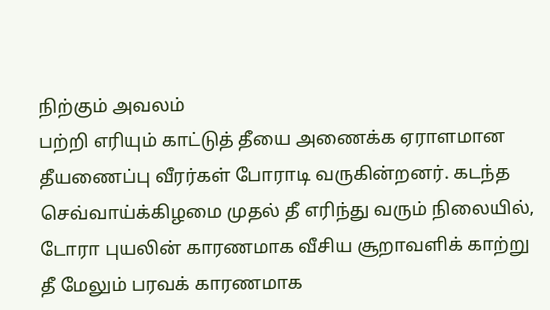நிற்கும் அவலம்
பற்றி எரியும் காட்டுத் தீயை அணைக்க ஏராளமான தீயணைப்பு வீரர்கள் போராடி வருகின்றனர். கடந்த செவ்வாய்க்கிழமை முதல் தீ எரிந்து வரும் நிலையில், டோரா புயலின் காரணமாக வீசிய சூறாவளிக் காற்று தீ மேலும் பரவக் காரணமாக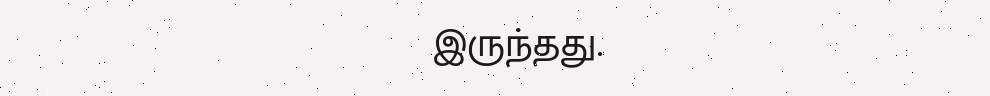இருந்தது.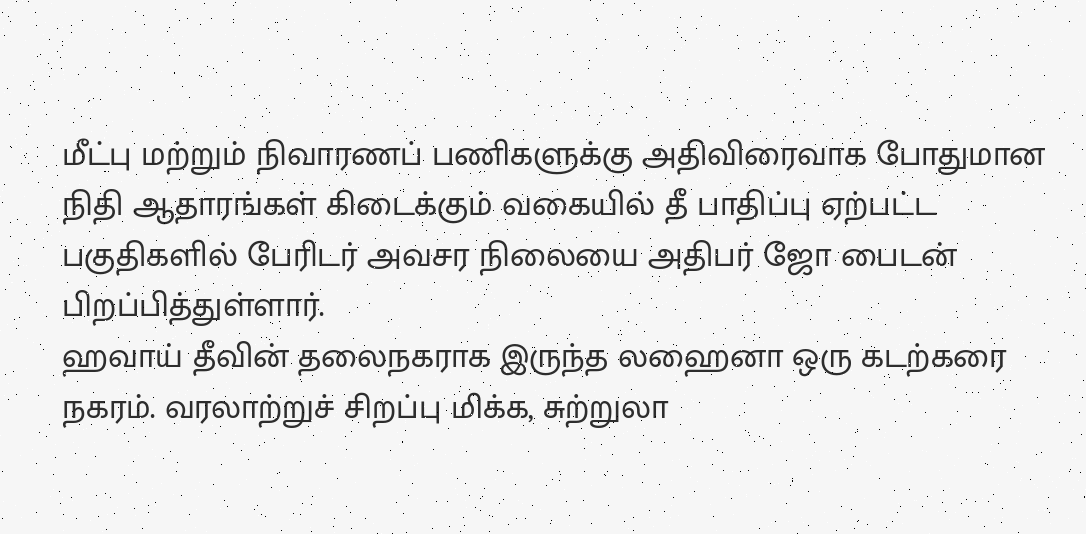மீட்பு மற்றும் நிவாரணப் பணிகளுக்கு அதிவிரைவாக போதுமான நிதி ஆதாரங்கள் கிடைக்கும் வகையில் தீ பாதிப்பு ஏற்பட்ட பகுதிகளில் பேரிடர் அவசர நிலையை அதிபர் ஜோ பைடன் பிறப்பித்துள்ளார்.
ஹவாய் தீவின் தலைநகராக இருந்த லஹைனா ஒரு கடற்கரை நகரம். வரலாற்றுச் சிறப்பு மிக்க, சுற்றுலா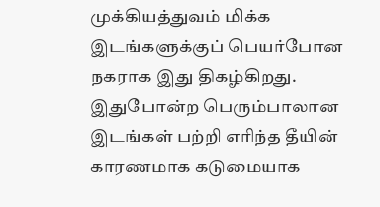முக்கியத்துவம் மிக்க இடங்களுக்குப் பெயர்போன நகராக இது திகழ்கிறது. இதுபோன்ற பெரும்பாலான இடங்கள் பற்றி எரிந்த தீயின் காரணமாக கடுமையாக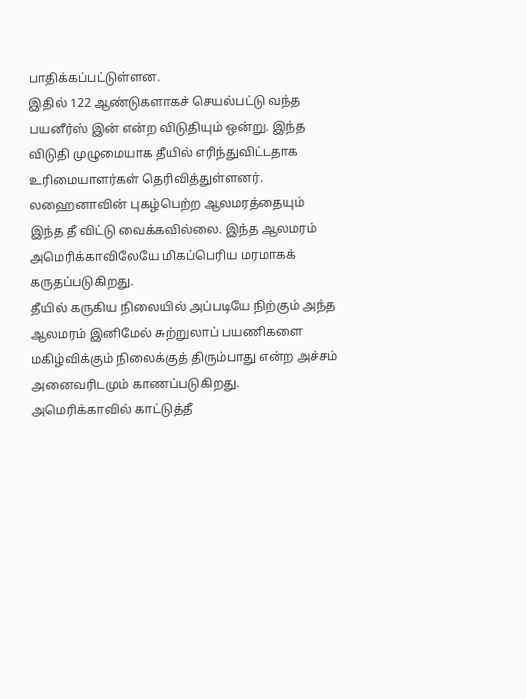பாதிக்கப்பட்டுள்ளன.
இதில் 122 ஆண்டுகளாகச் செயல்பட்டு வந்த பயனீர்ஸ் இன் என்ற விடுதியும் ஒன்று. இந்த விடுதி முழுமையாக தீயில் எரிந்துவிட்டதாக உரிமையாளர்கள் தெரிவித்துள்ளனர்.
லஹைனாவின் புகழ்பெற்ற ஆலமரத்தையும் இந்த தீ விட்டு வைக்கவில்லை. இந்த ஆலமரம் அமெரிக்காவிலேயே மிகப்பெரிய மரமாகக் கருதப்படுகிறது.
தீயில் கருகிய நிலையில் அப்படியே நிற்கும் அந்த ஆலமரம் இனிமேல் சுற்றுலாப் பயணிகளை மகிழ்விக்கும் நிலைக்குத் திரும்பாது என்ற அச்சம் அனைவரிடமும் காணப்படுகிறது.
அமெரிக்காவில் காட்டுத்தீ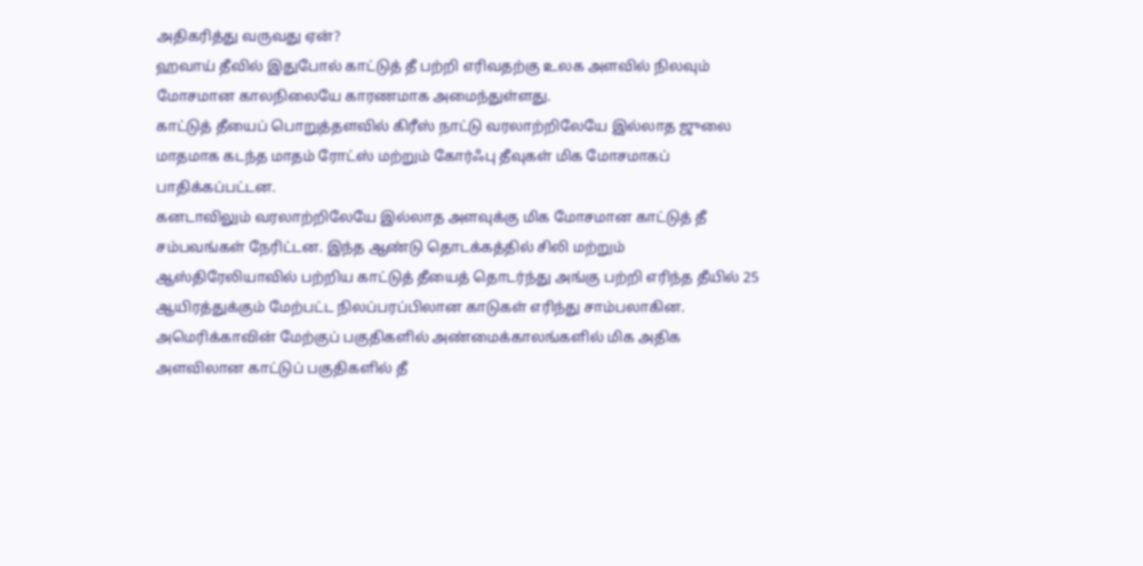அதிகரித்து வருவது ஏன்?
ஹவாய் தீவில் இதுபோல் காட்டுத் தீ பற்றி எரிவதற்கு உலக அளவில் நிலவும் மோசமான காலநிலையே காரணமாக அமைந்துள்ளது.
காட்டுத் தீயைப் பொறுத்தளவில் கிரீஸ் நாட்டு வரலாற்றிலேயே இல்லாத ஜுலை மாதமாக கடந்த மாதம் ரோட்ஸ் மற்றும் கோர்ஃபு தீவுகள் மிக மோசமாகப் பாதிக்கப்பட்டன.
கனடாவிலும் வரலாற்றிலேயே இல்லாத அளவுக்கு மிக மோசமான காட்டுத் தீ சம்பவங்கள் நேரிட்டன. இந்த ஆண்டு தொடக்கத்தில் சிலி மற்றும் ஆஸ்திரேலியாவில் பற்றிய காட்டுத் தீயைத் தொடர்ந்து அங்கு பற்றி எரிந்த தீயில் 25 ஆயிரத்துக்கும் மேற்பட்ட நிலப்பரப்பிலான காடுகள் எரிந்து சாம்பலாகின.
அமெரிக்காவின் மேற்குப் பகுதிகளில் அண்மைக்காலங்களில் மிக அதிக அளவிலான காட்டுப் பகுதிகளில் தீ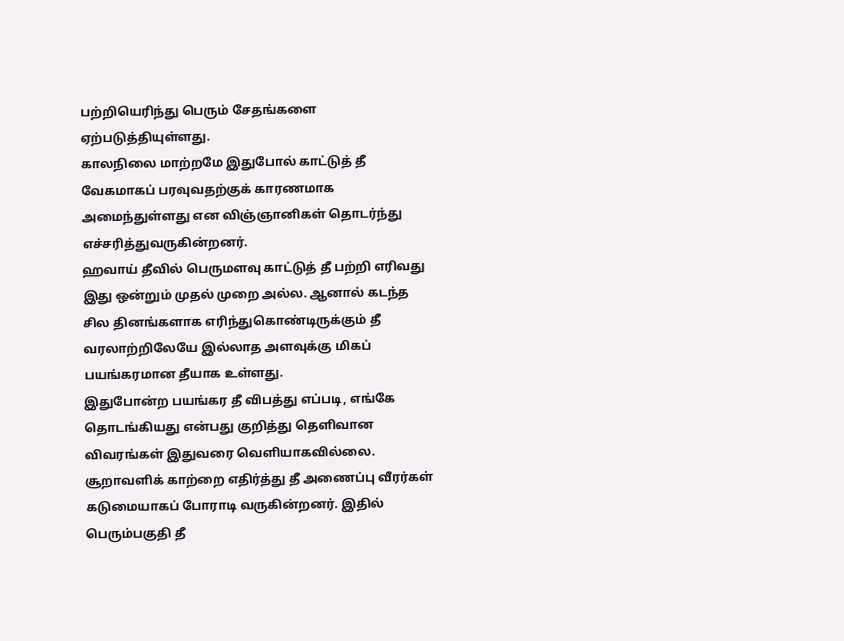பற்றியெரிந்து பெரும் சேதங்களை ஏற்படுத்தியுள்ளது.
காலநிலை மாற்றமே இதுபோல் காட்டுத் தீ வேகமாகப் பரவுவதற்குக் காரணமாக அமைந்துள்ளது என விஞ்ஞானிகள் தொடர்ந்து எச்சரித்துவருகின்றனர்.
ஹவாய் தீவில் பெருமளவு காட்டுத் தீ பற்றி எரிவது இது ஒன்றும் முதல் முறை அல்ல. ஆனால் கடந்த சில தினங்களாக எரிந்துகொண்டிருக்கும் தீ வரலாற்றிலேயே இல்லாத அளவுக்கு மிகப் பயங்கரமான தீயாக உள்ளது.
இதுபோன்ற பயங்கர தீ விபத்து எப்படி, எங்கே தொடங்கியது என்பது குறித்து தெளிவான விவரங்கள் இதுவரை வெளியாகவில்லை.
சூறாவளிக் காற்றை எதிர்த்து தீ அணைப்பு வீரர்கள் கடுமையாகப் போராடி வருகின்றனர். இதில் பெரும்பகுதி தீ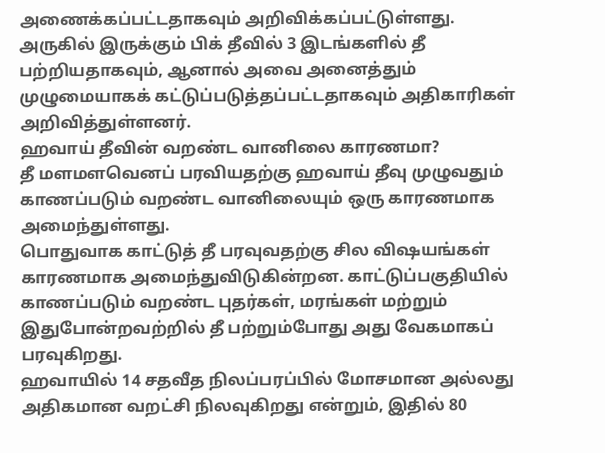அணைக்கப்பட்டதாகவும் அறிவிக்கப்பட்டுள்ளது.
அருகில் இருக்கும் பிக் தீவில் 3 இடங்களில் தீ பற்றியதாகவும், ஆனால் அவை அனைத்தும் முழுமையாகக் கட்டுப்படுத்தப்பட்டதாகவும் அதிகாரிகள் அறிவித்துள்ளனர்.
ஹவாய் தீவின் வறண்ட வானிலை காரணமா?
தீ மளமளவெனப் பரவியதற்கு ஹவாய் தீவு முழுவதும் காணப்படும் வறண்ட வானிலையும் ஒரு காரணமாக அமைந்துள்ளது.
பொதுவாக காட்டுத் தீ பரவுவதற்கு சில விஷயங்கள் காரணமாக அமைந்துவிடுகின்றன. காட்டுப்பகுதியில் காணப்படும் வறண்ட புதர்கள், மரங்கள் மற்றும் இதுபோன்றவற்றில் தீ பற்றும்போது அது வேகமாகப் பரவுகிறது.
ஹவாயில் 14 சதவீத நிலப்பரப்பில் மோசமான அல்லது அதிகமான வறட்சி நிலவுகிறது என்றும், இதில் 80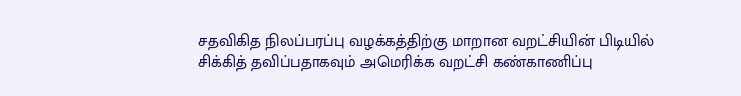சதவிகித நிலப்பரப்பு வழக்கத்திற்கு மாறான வறட்சியின் பிடியில் சிக்கித் தவிப்பதாகவும் அமெரிக்க வறட்சி கண்காணிப்பு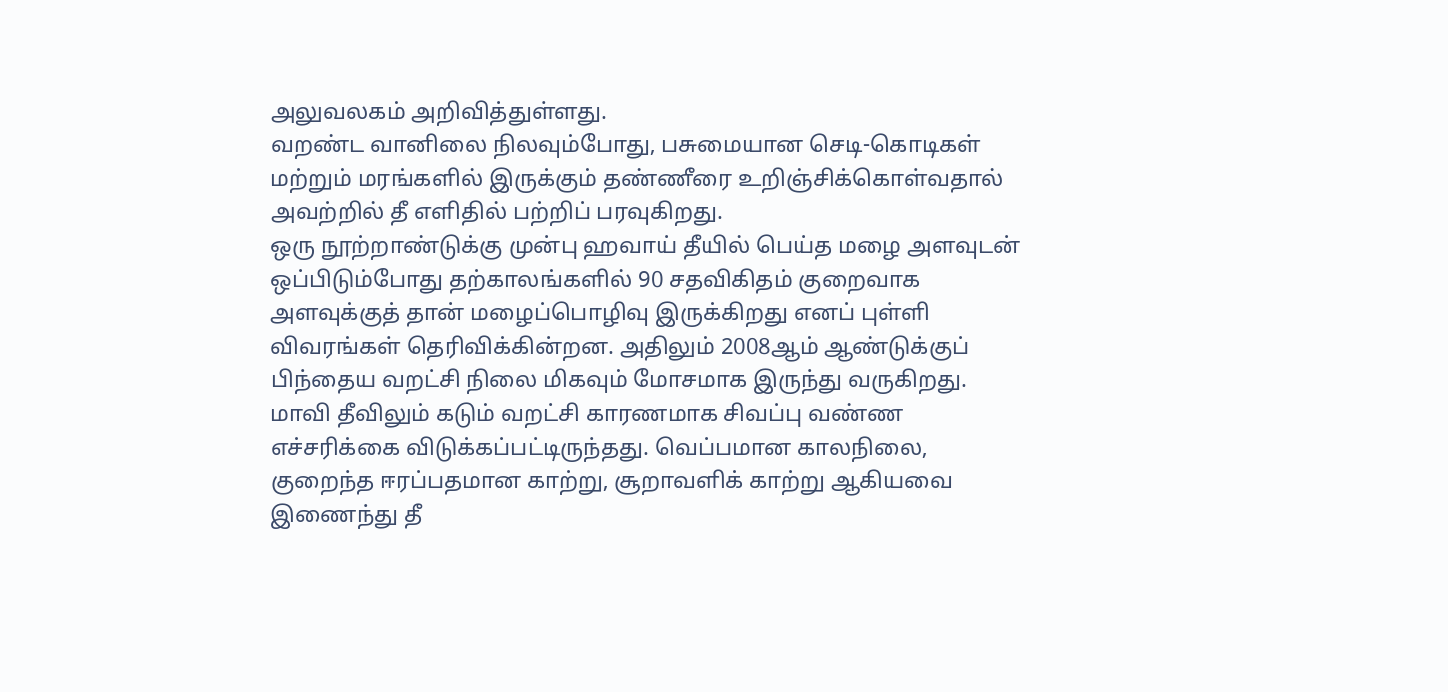அலுவலகம் அறிவித்துள்ளது.
வறண்ட வானிலை நிலவும்போது, பசுமையான செடி-கொடிகள் மற்றும் மரங்களில் இருக்கும் தண்ணீரை உறிஞ்சிக்கொள்வதால் அவற்றில் தீ எளிதில் பற்றிப் பரவுகிறது.
ஒரு நூற்றாண்டுக்கு முன்பு ஹவாய் தீயில் பெய்த மழை அளவுடன் ஒப்பிடும்போது தற்காலங்களில் 90 சதவிகிதம் குறைவாக அளவுக்குத் தான் மழைப்பொழிவு இருக்கிறது எனப் புள்ளி விவரங்கள் தெரிவிக்கின்றன. அதிலும் 2008ஆம் ஆண்டுக்குப் பிந்தைய வறட்சி நிலை மிகவும் மோசமாக இருந்து வருகிறது.
மாவி தீவிலும் கடும் வறட்சி காரணமாக சிவப்பு வண்ண எச்சரிக்கை விடுக்கப்பட்டிருந்தது. வெப்பமான காலநிலை, குறைந்த ஈரப்பதமான காற்று, சூறாவளிக் காற்று ஆகியவை இணைந்து தீ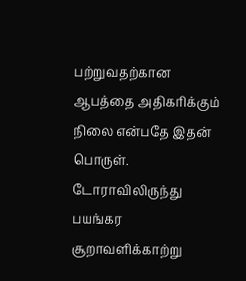பற்றுவதற்கான ஆபத்தை அதிகரிக்கும் நிலை என்பதே இதன் பொருள்.
டோராவிலிருந்து பயங்கர சூறாவளிக்காற்று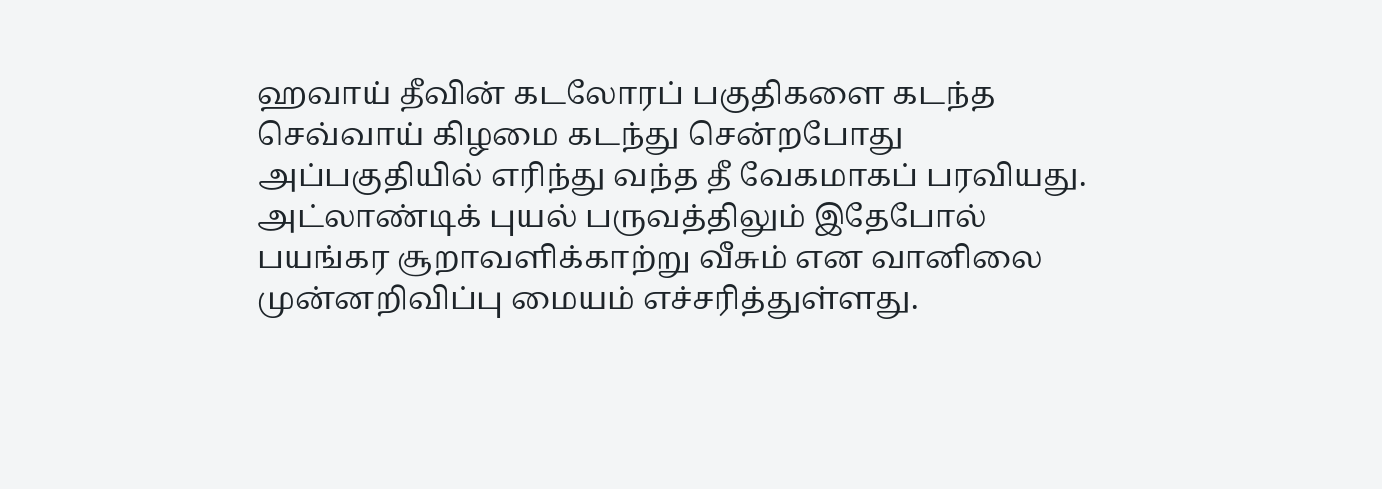ஹவாய் தீவின் கடலோரப் பகுதிகளை கடந்த செவ்வாய் கிழமை கடந்து சென்றபோது அப்பகுதியில் எரிந்து வந்த தீ வேகமாகப் பரவியது.
அட்லாண்டிக் புயல் பருவத்திலும் இதேபோல் பயங்கர சூறாவளிக்காற்று வீசும் என வானிலை முன்னறிவிப்பு மையம் எச்சரித்துள்ளது.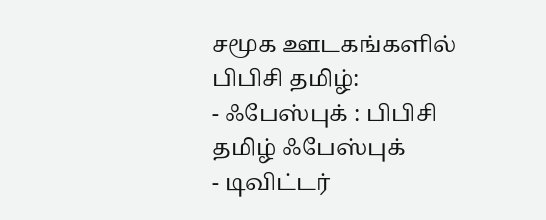சமூக ஊடகங்களில் பிபிசி தமிழ்:
- ஃபேஸ்புக் : பிபிசி தமிழ் ஃபேஸ்புக்
- டிவிட்டர்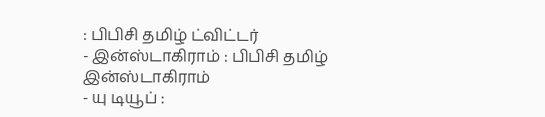: பிபிசி தமிழ் ட்விட்டர்
- இன்ஸ்டாகிராம் : பிபிசி தமிழ் இன்ஸ்டாகிராம்
- யு டியூப் :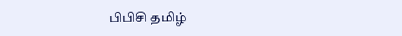பிபிசி தமிழ்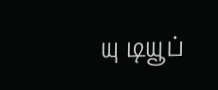யு டியூப்